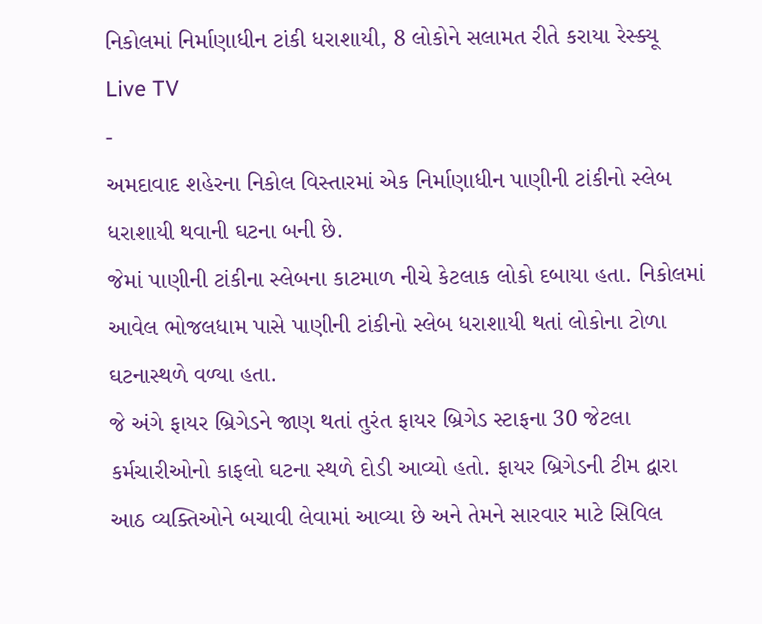નિકોલમાં નિર્માણાધીન ટાંકી ધરાશાયી, 8 લોકોને સલામત રીતે કરાયા રેસ્ક્યૂ
Live TV
-
અમદાવાદ શહેરના નિકોલ વિસ્તારમાં એક નિર્માણાધીન પાણીની ટાંકીનો સ્લેબ ધરાશાયી થવાની ઘટના બની છે.
જેમાં પાણીની ટાંકીના સ્લેબના કાટમાળ નીચે કેટલાક લોકો દબાયા હતા. નિકોલમાં આવેલ ભોજલધામ પાસે પાણીની ટાંકીનો સ્લેબ ધરાશાયી થતાં લોકોના ટોળા ઘટનાસ્થળે વળ્યા હતા.
જે અંગે ફાયર બ્રિગેડને જાણ થતાં તુરંત ફાયર બ્રિગેડ સ્ટાફના 30 જેટલા કર્મચારીઓનો કાફલો ઘટના સ્થળે દોડી આવ્યો હતો. ફાયર બ્રિગેડની ટીમ દ્વારા આઠ વ્યક્તિઓને બચાવી લેવામાં આવ્યા છે અને તેમને સારવાર માટે સિવિલ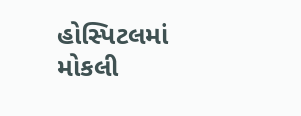હોસ્પિટલમાં મોકલી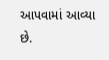આપવામાં આવ્યા છે.